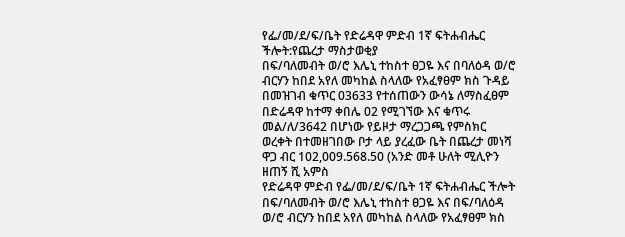የፌ/መ/ደ/ፍ/ቤት የድሬዳዋ ምድብ 1ኛ ፍትሐብሔር ችሎት:የጨረታ ማስታወቂያ
በፍ/ባለመብት ወ/ሮ እሌኒ ተከስተ ፀጋዬ እና በባለዕዳ ወ/ሮ ብርሃን ከበደ አየለ መካከል ስላለው የአፈፃፀም ክስ ጉዳይ በመዝገብ ቁጥር 03633 የተሰጠውን ውሳኔ ለማስፈፀም በድሬዳዋ ከተማ ቀበሌ 02 የሚገኘው እና ቁጥሩ መል/ለ/3642 በሆነው የይዞታ ማረጋጋጫ የምስክር ወረቀት በተመዘገበው ቦታ ላይ ያረፈው ቤት በጨረታ መነሻ ዋጋ ብር 102,009.568.50 (አንድ መቶ ሁለት ሚሊዮን ዘጠኝ ሺ አምስ
የድሬዳዋ ምድብ የፌ/መ/ደ/ፍ/ቤት 1ኛ ፍትሐብሔር ችሎት በፍ/ባለመብት ወ/ሮ እሌኒ ተከስተ ፀጋዬ እና በፍ/ባለዕዳ ወ/ሮ ብርሃን ከበደ አየለ መካከል ስላለው የአፈፃፀም ክስ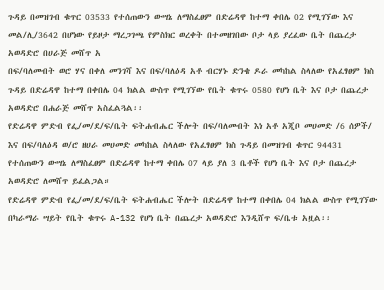ጉዳይ በመዝገብ ቁጥር 03533 የተሰጠውን ውሣኔ ለማስፈፀም በድሬዳዋ ከተማ ቀበሌ 02 የሚገኘው እና መል/ሊ/3642 በሆነው የይዞታ ማረጋገጫ የምስክር ወረቀት በተመዘገበው ቦታ ላይ ያረፈው ቤት በጨረታ አወዳድሮ በሀራጅ መሸጥ አ
በፍ/ባለመብት ወሮ ሃና በቀለ መንገሻ እና በፍ/ባለዕዳ አቶ ብርሃኑ ድንቄ ዶራ መካከል ስላለው የአፈፃፀም ክስ ጉዳይ በድሬዳዋ ከተማ በቀበሌ 04 ክልል ውስጥ የሚገኘው የቤት ቁጥሩ 0580 የሆነ ቤት እና ቦታ በጨረታ አወዳድሮ በሐራጅ መሸጥ አስፈልጓል፡፡
የድሬዳዋ ምድብ የፌ/መ/ደ/ፍ/ቤት ፍትሐብሔር ችሎት በፍ/ባለመብት እነ አቶ አጂቦ መሀመድ /6 ሰዎች/ እና በፍ/ባለዕዳ ወ/ሮ ዘሀራ መሀመድ መካከል ስላለው የአፈፃፀም ክስ ጉዳይ በመዝገብ ቁጥር 94431 የተሰጠውን ውሣኔ ለማስፈፀም በድሬዳዋ ከተማ ቀበሌ 07 ላይ ያለ 3 ቤቶች የሆነ ቤት እና ቦታ በጨረታ አወዳድሮ ለመሸጥ ይፈልጋል።
የድሬዳዋ ምድብ የፌ/መ/ደ/ፍ/ቤት ፍትሐብሔር ችሎት በድሬዳዋ ከተማ በቀበሌ 04 ክልል ውስጥ የሚገኘው በካራማራ ሣይት የቤት ቁጥሩ A-132 የሆነ ቤት በጨረታ አወዳድሮ እንዲሸጥ ፍ/ቤቱ አዟል፡፡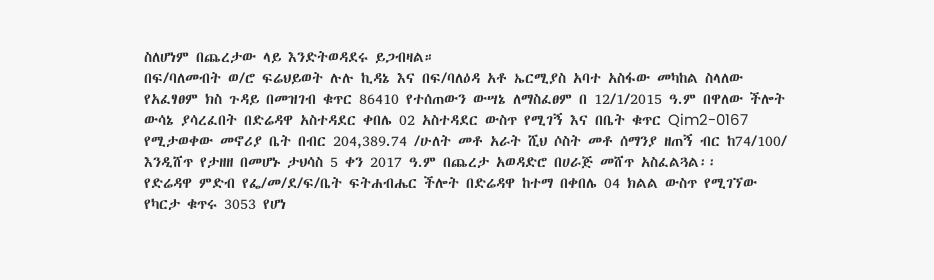ስለሆነም በጨረታው ላይ እንድትወዳደሩ ይጋብዛል።
በፍ/ባለመብት ወ/ሮ ፍሬህይወት ሉሉ ኪዳኔ እና በፍ/ባለዕዳ አቶ ኤርሚያስ አባተ አስፋው መካከል ስላለው የአፈፃፀም ክስ ጉዳይ በመዝገብ ቁጥር 86410 የተሰጠውን ውሣኔ ለማስፈፀም በ 12/1/2015 ዓ.ም በዋለው ችሎት ውሳኔ ያሳረፈበት በድሬዳዋ አስተዳደር ቀበሌ 02 አስተዳደር ውስጥ የሚገኝ እና በቤት ቁጥር Qim2-0167 የሚታወቀው መኖሪያ ቤት በብር 204,389.74 /ሁለት መቶ አራት ሺህ ሶስት መቶ ሰማንያ ዘጠኝ ብር ከ74/100/ እንዲሸጥ የታዘዘ በመሆኑ ታህሳስ 5 ቀን 2017 ዓ.ም በጨረታ አወዳድሮ በሀራጅ መሸጥ አስፈልጓል፡፡
የድሬዳዋ ምድብ የፌ/መ/ደ/ፍ/ቤት ፍትሐብሔር ችሎት በድሬዳዋ ከተማ በቀበሌ 04 ክልል ውስጥ የሚገኘው የካርታ ቁጥሩ 3053 የሆነ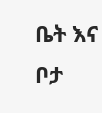ቤት እና ቦታ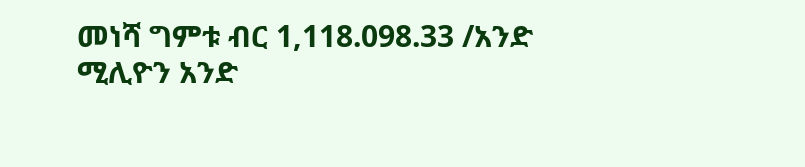መነሻ ግምቱ ብር 1,118.098.33 /አንድ ሚሊዮን አንድ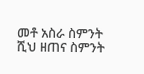መቶ አስራ ስምንት ሺህ ዘጠና ስምንት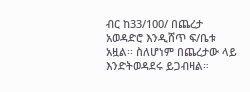ብር ከ33/100/ በጨረታ አወዳድሮ እንዲሸጥ ፍ/ቤቱ አዟል፡፡ ስለሆነም በጨረታው ላይ እንድትወዳደሩ ይጋብዛል።